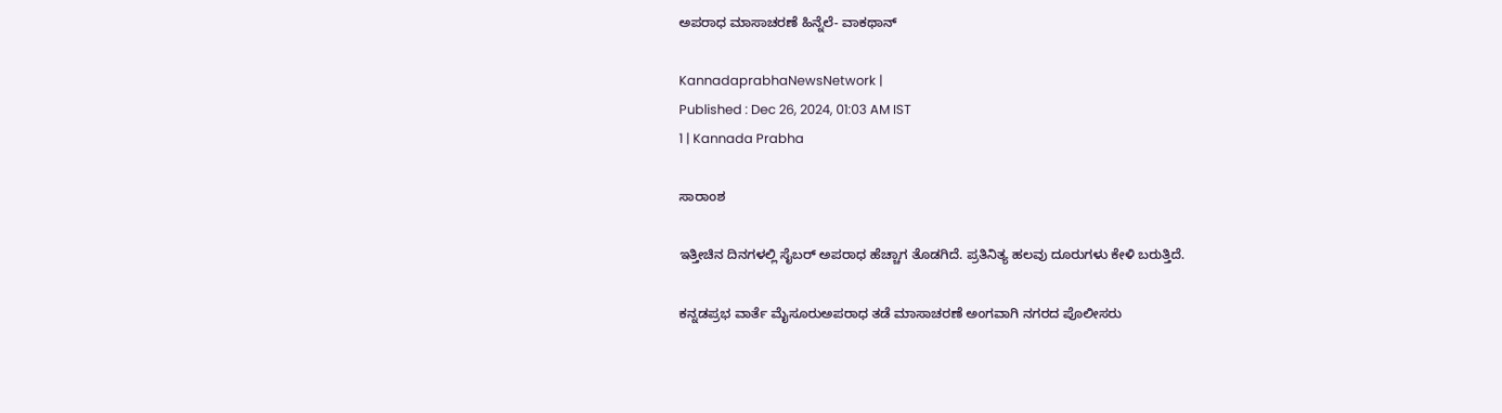ಅಪರಾಧ ಮಾಸಾಚರಣೆ ಹಿನ್ನೆಲೆ- ವಾಕಥಾನ್

KannadaprabhaNewsNetwork |
Published : Dec 26, 2024, 01:03 AM IST
1 | Kannada Prabha

ಸಾರಾಂಶ

ಇತ್ತೀಚಿನ ದಿನಗಳಲ್ಲಿ ಸೈಬರ್ ಅಪರಾಧ ಹೆಚ್ಚಾಗ ತೊಡಗಿದೆ. ಪ್ರತಿನಿತ್ಯ ಹಲವು ದೂರುಗಳು ಕೇಳಿ ಬರುತ್ತಿದೆ.

ಕನ್ನಡಪ್ರಭ ವಾರ್ತೆ ಮೈಸೂರುಅಪರಾಧ ತಡೆ ಮಾಸಾಚರಣೆ ಅಂಗವಾಗಿ ನಗರದ ಪೊಲೀಸರು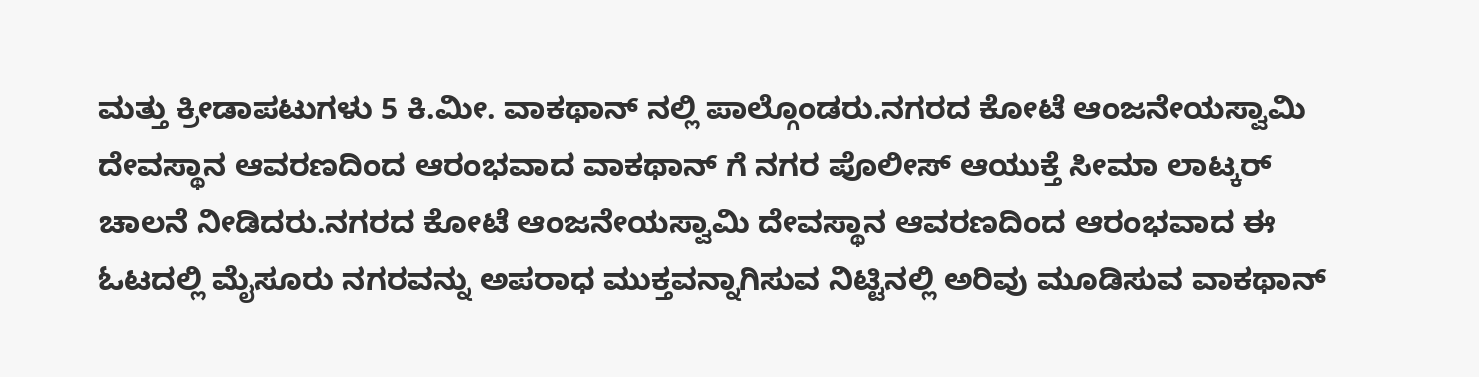ಮತ್ತು ಕ್ರೀಡಾಪಟುಗಳು 5 ಕಿ.ಮೀ. ವಾಕಥಾನ್ ನಲ್ಲಿ ಪಾಲ್ಗೊಂಡರು.ನಗರದ ಕೋಟೆ ಆಂಜನೇಯಸ್ವಾಮಿ ದೇವಸ್ಥಾನ ಆವರಣದಿಂದ ಆರಂಭವಾದ ವಾಕಥಾನ್ ಗೆ ನಗರ ಪೊಲೀಸ್ ಆಯುಕ್ತೆ ಸೀಮಾ ಲಾಟ್ಕರ್ ಚಾಲನೆ ನೀಡಿದರು.ನಗರದ ಕೋಟೆ ಆಂಜನೇಯಸ್ವಾಮಿ ದೇವಸ್ಥಾನ ಆವರಣದಿಂದ ಆರಂಭವಾದ ಈ ಓಟದಲ್ಲಿ ಮೈಸೂರು ನಗರವನ್ನು ಅಪರಾಧ ಮುಕ್ತವನ್ನಾಗಿಸುವ ನಿಟ್ಟಿನಲ್ಲಿ ಅರಿವು ಮೂಡಿಸುವ ವಾಕಥಾನ್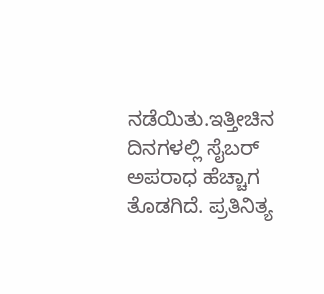ನಡೆಯಿತು.ಇತ್ತೀಚಿನ ದಿನಗಳಲ್ಲಿ ಸೈಬರ್ ಅಪರಾಧ ಹೆಚ್ಚಾಗ ತೊಡಗಿದೆ. ಪ್ರತಿನಿತ್ಯ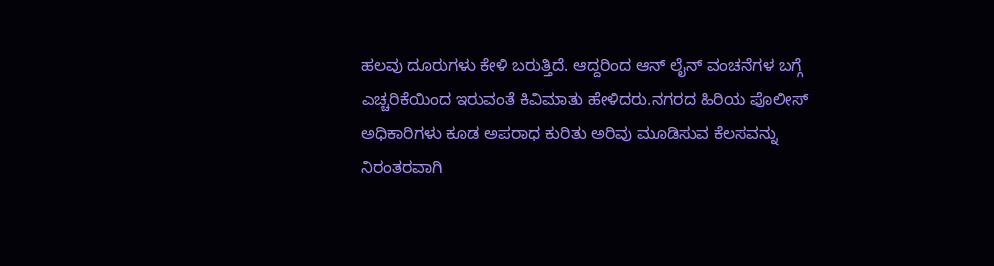ಹಲವು ದೂರುಗಳು ಕೇಳಿ ಬರುತ್ತಿದೆ. ಆದ್ದರಿಂದ ಆನ್ ಲೈನ್ ವಂಚನೆಗಳ ಬಗ್ಗೆ ಎಚ್ಚರಿಕೆಯಿಂದ ಇರುವಂತೆ ಕಿವಿಮಾತು ಹೇಳಿದರು.ನಗರದ ಹಿರಿಯ ಪೊಲೀಸ್ ಅಧಿಕಾರಿಗಳು ಕೂಡ ಅಪರಾಧ ಕುರಿತು ಅರಿವು ಮೂಡಿಸುವ ಕೆಲಸವನ್ನು ನಿರಂತರವಾಗಿ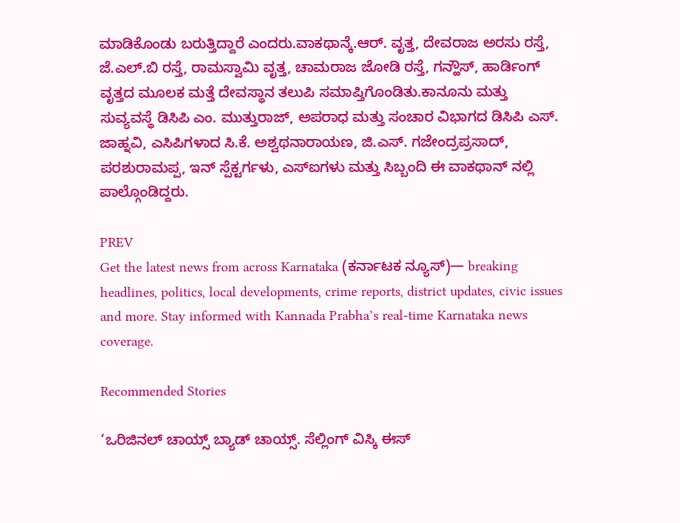ಮಾಡಿಕೊಂಡು ಬರುತ್ತಿದ್ದಾರೆ ಎಂದರು.ವಾಕಥಾನ್ಕೆ.ಆರ್. ವೃತ್ತ, ದೇವರಾಜ ಅರಸು ರಸ್ತೆ, ಜೆ.ಎಲ್.ಬಿ ರಸ್ತೆ, ರಾಮಸ್ವಾಮಿ ವೃತ್ತ, ಚಾಮರಾಜ ಜೋಡಿ ರಸ್ತೆ, ಗನ್ಹೌಸ್, ಹಾರ್ಡಿಂಗ್ ವೃತ್ತದ ಮೂಲಕ ಮತ್ತೆ ದೇವಸ್ಥಾನ ತಲುಪಿ ಸಮಾಪ್ತಿಗೊಂಡಿತು.ಕಾನೂನು ಮತ್ತು ಸುವ್ಯವಸ್ಥೆ ಡಿಸಿಪಿ ಎಂ. ಮುತ್ತುರಾಜ್, ಅಪರಾಧ ಮತ್ತು ಸಂಚಾರ ವಿಭಾಗದ ಡಿಸಿಪಿ ಎಸ್. ಜಾಹ್ನವಿ, ಎಸಿಪಿಗಳಾದ ಸಿ.ಕೆ. ಅಶ್ವಥನಾರಾಯಣ, ಜಿ.ಎಸ್. ಗಜೇಂದ್ರಪ್ರಸಾದ್, ಪರಶುರಾಮಪ್ಪ, ಇನ್ ಸ್ಪೆಕ್ಟರ್ಗಳು, ಎಸ್ಐಗಳು ಮತ್ತು ಸಿಬ್ಬಂದಿ ಈ ವಾಕಥಾನ್ ನಲ್ಲಿ ಪಾಲ್ಗೊಂಡಿದ್ದರು.

PREV
Get the latest news from across Karnataka (ಕರ್ನಾಟಕ ನ್ಯೂಸ್)— breaking headlines, politics, local developments, crime reports, district updates, civic issues and more. Stay informed with Kannada Prabha’s real‑time Karnataka news coverage.

Recommended Stories

‘ಒರಿಜಿನಲ್‌ ಚಾಯ್ಸ್‌ ಬ್ಯಾಡ್‌ ಚಾಯ್ಸ್‌. ಸೆಲ್ಲಿಂಗ್ ವಿಸ್ಕಿ ಈಸ್‌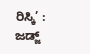ರಿಸ್ಕಿ’ : ಜಡ್ಜ್‌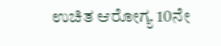ಉಚಿತ ಆರೋಗ್ಯ 10ನೇ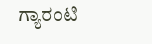ಗ್ಯಾರಂಟಿ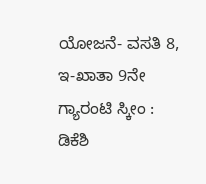ಯೋಜನೆ- ವಸತಿ 8, ಇ-ಖಾತಾ 9ನೇ ಗ್ಯಾರಂಟಿ ಸ್ಕೀಂ : ಡಿಕೆಶಿ